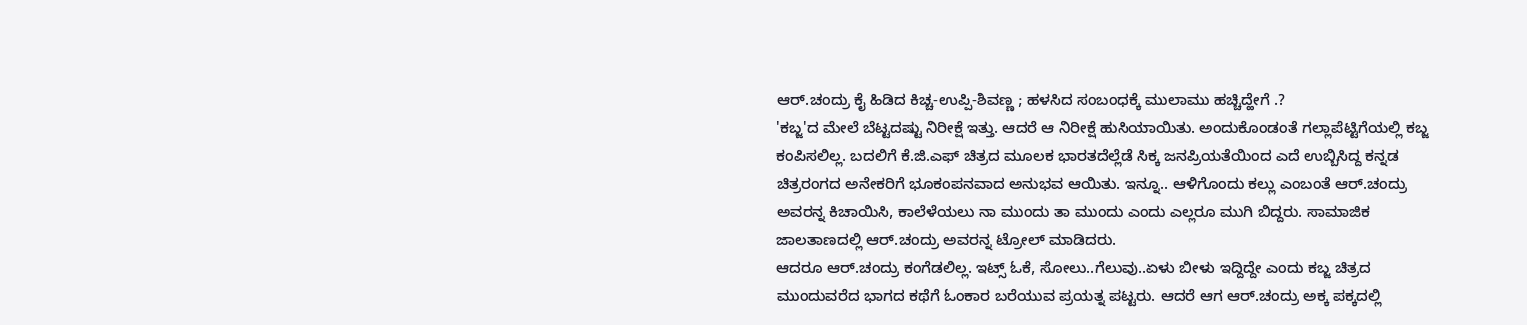ಆರ್.ಚಂದ್ರು ಕೈ ಹಿಡಿದ ಕಿಚ್ಚ-ಉಪ್ಪಿ-ಶಿವಣ್ಣ ; ಹಳಸಿದ ಸಂಬಂಧಕ್ಕೆ ಮುಲಾಮು ಹಚ್ಚಿದ್ಹೇಗೆ .?
'ಕಬ್ಜ'ದ ಮೇಲೆ ಬೆಟ್ಟದಷ್ಟು ನಿರೀಕ್ಷೆ ಇತ್ತು. ಆದರೆ ಆ ನಿರೀಕ್ಷೆ ಹುಸಿಯಾಯಿತು. ಅಂದುಕೊಂಡಂತೆ ಗಲ್ಲಾಪೆಟ್ಟಿಗೆಯಲ್ಲಿ ಕಬ್ಜ ಕಂಪಿಸಲಿಲ್ಲ. ಬದಲಿಗೆ ಕೆ.ಜಿ.ಎಫ್ ಚಿತ್ರದ ಮೂಲಕ ಭಾರತದೆಲ್ಲೆಡೆ ಸಿಕ್ಕ ಜನಪ್ರಿಯತೆಯಿಂದ ಎದೆ ಉಬ್ಬಿಸಿದ್ದ ಕನ್ನಡ ಚಿತ್ರರಂಗದ ಅನೇಕರಿಗೆ ಭೂಕಂಪನವಾದ ಅನುಭವ ಆಯಿತು. ಇನ್ನೂ.. ಆಳಿಗೊಂದು ಕಲ್ಲು ಎಂಬಂತೆ ಆರ್.ಚಂದ್ರು ಅವರನ್ನ ಕಿಚಾಯಿಸಿ, ಕಾಲೆಳೆಯಲು ನಾ ಮುಂದು ತಾ ಮುಂದು ಎಂದು ಎಲ್ಲರೂ ಮುಗಿ ಬಿದ್ದರು. ಸಾಮಾಜಿಕ ಜಾಲತಾಣದಲ್ಲಿ ಆರ್.ಚಂದ್ರು ಅವರನ್ನ ಟ್ರೋಲ್ ಮಾಡಿದರು.
ಆದರೂ ಆರ್.ಚಂದ್ರು ಕಂಗೆಡಲಿಲ್ಲ. ಇಟ್ಸ್ ಓಕೆ, ಸೋಲು..ಗೆಲುವು..ಏಳು ಬೀಳು ಇದ್ದಿದ್ದೇ ಎಂದು ಕಬ್ಜ ಚಿತ್ರದ ಮುಂದುವರೆದ ಭಾಗದ ಕಥೆಗೆ ಓಂಕಾರ ಬರೆಯುವ ಪ್ರಯತ್ನ ಪಟ್ಟರು. ಆದರೆ ಆಗ ಆರ್.ಚಂದ್ರು ಅಕ್ಕ ಪಕ್ಕದಲ್ಲಿ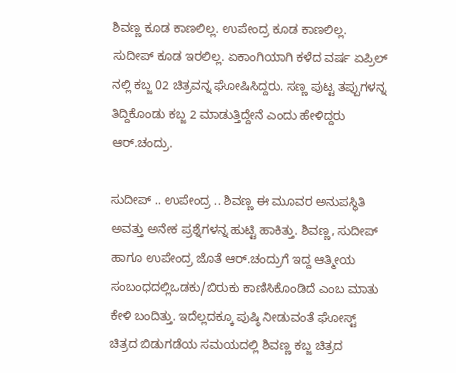ಶಿವಣ್ಣ ಕೂಡ ಕಾಣಲಿಲ್ಲ. ಉಪೇಂದ್ರ ಕೂಡ ಕಾಣಲಿಲ್ಲ. ಸುದೀಪ್ ಕೂಡ ಇರಲಿಲ್ಲ. ಏಕಾಂಗಿಯಾಗಿ ಕಳೆದ ವರ್ಷ ಏಪ್ರಿಲ್ ನಲ್ಲಿ ಕಬ್ಜ 02 ಚಿತ್ರವನ್ನ ಘೋಷಿಸಿದ್ದರು. ಸಣ್ಣ ಪುಟ್ಟ ತಪ್ಪುಗಳನ್ನ ತಿದ್ದಿಕೊಂಡು ಕಬ್ಜ 2 ಮಾಡುತ್ತಿದ್ದೇನೆ ಎಂದು ಹೇಳಿದ್ದರು ಆರ್.ಚಂದ್ರು.

ಸುದೀಪ್ .. ಉಪೇಂದ್ರ .. ಶಿವಣ್ಣ ಈ ಮೂವರ ಅನುಪಸ್ಥಿತಿ ಅವತ್ತು ಅನೇಕ ಪ್ರಶ್ನೆಗಳನ್ನ ಹುಟ್ಟಿ ಹಾಕಿತ್ತು. ಶಿವಣ್ಣ, ಸುದೀಪ್ ಹಾಗೂ ಉಪೇಂದ್ರ ಜೊತೆ ಆರ್.ಚಂದ್ರುಗೆ ಇದ್ದ ಆತ್ಮೀಯ ಸಂಬಂಧದಲ್ಲಿಒಡಕು/ಬಿರುಕು ಕಾಣಿಸಿಕೊಂಡಿದೆ ಎಂಬ ಮಾತು ಕೇಳಿ ಬಂದಿತ್ತು. ಇದೆಲ್ಲದಕ್ಕೂ ಪುಷ್ಠಿ ನೀಡುವಂತೆ ಘೋಸ್ಟ್ ಚಿತ್ರದ ಬಿಡುಗಡೆಯ ಸಮಯದಲ್ಲಿ ಶಿವಣ್ಣ ಕಬ್ಜ ಚಿತ್ರದ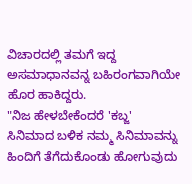ವಿಚಾರದಲ್ಲಿ ತಮಗೆ ಇದ್ದ ಅಸಮಾಧಾನವನ್ನ ಬಹಿರಂಗವಾಗಿಯೇ ಹೊರ ಹಾಕಿದ್ದರು.
"ನಿಜ ಹೇಳಬೇಕೆಂದರೆ 'ಕಬ್ಜ' ಸಿನಿಮಾದ ಬಳಿಕ ನಮ್ಮ ಸಿನಿಮಾವನ್ನು ಹಿಂದಿಗೆ ತೆಗೆದುಕೊಂಡು ಹೋಗುವುದು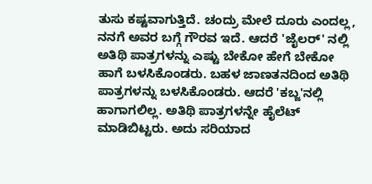ತುಸು ಕಷ್ಟವಾಗುತ್ತಿದೆ. ಚಂದ್ರು ಮೇಲೆ ದೂರು ಎಂದಲ್ಲ, ನನಗೆ ಅವರ ಬಗ್ಗೆ ಗೌರವ ಇದೆ. ಆದರೆ 'ಜೈಲರ್' ನಲ್ಲಿ ಅತಿಥಿ ಪಾತ್ರಗಳನ್ನು ಎಷ್ಟು ಬೇಕೋ ಹೇಗೆ ಬೇಕೋ ಹಾಗೆ ಬಳಸಿಕೊಂಡರು. ಬಹಳ ಜಾಣತನದಿಂದ ಅತಿಥಿ ಪಾತ್ರಗಳನ್ನು ಬಳಸಿಕೊಂಡರು. ಆದರೆ 'ಕಬ್ಜ'ನಲ್ಲಿ ಹಾಗಾಗಲಿಲ್ಲ. ಅತಿಥಿ ಪಾತ್ರಗಳನ್ನೇ ಹೈಲೆಟ್ ಮಾಡಿಬಿಟ್ಟರು. ಅದು ಸರಿಯಾದ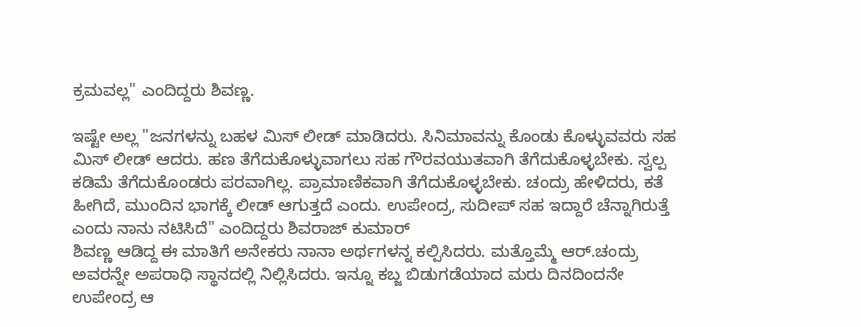ಕ್ರಮವಲ್ಲ" ಎಂದಿದ್ದರು ಶಿವಣ್ಣ.

ಇಷ್ಟೇ ಅಲ್ಲ "ಜನಗಳನ್ನು ಬಹಳ ಮಿಸ್ ಲೀಡ್ ಮಾಡಿದರು. ಸಿನಿಮಾವನ್ನು ಕೊಂಡು ಕೊಳ್ಳುವವರು ಸಹ ಮಿಸ್ ಲೀಡ್ ಆದರು. ಹಣ ತೆಗೆದುಕೊಳ್ಳುವಾಗಲು ಸಹ ಗೌರವಯುತವಾಗಿ ತೆಗೆದುಕೊಳ್ಳಬೇಕು. ಸ್ವಲ್ಪ ಕಡಿಮೆ ತೆಗೆದುಕೊಂಡರು ಪರವಾಗಿಲ್ಲ. ಪ್ರಾಮಾಣಿಕವಾಗಿ ತೆಗೆದುಕೊಳ್ಳಬೇಕು. ಚಂದ್ರು ಹೇಳಿದರು, ಕತೆ ಹೀಗಿದೆ, ಮುಂದಿನ ಭಾಗಕ್ಕೆ ಲೀಡ್ ಆಗುತ್ತದೆ ಎಂದು. ಉಪೇಂದ್ರ, ಸುದೀಪ್ ಸಹ ಇದ್ದಾರೆ ಚೆನ್ನಾಗಿರುತ್ತೆ ಎಂದು ನಾನು ನಟಿಸಿದೆ" ಎಂದಿದ್ದರು ಶಿವರಾಜ್ ಕುಮಾರ್
ಶಿವಣ್ಣ ಆಡಿದ್ದ ಈ ಮಾತಿಗೆ ಅನೇಕರು ನಾನಾ ಅರ್ಥಗಳನ್ನ ಕಲ್ಪಿಸಿದರು. ಮತ್ತೊಮ್ಮೆ ಆರ್.ಚಂದ್ರು ಅವರನ್ನೇ ಅಪರಾಧಿ ಸ್ಥಾನದಲ್ಲಿ ನಿಲ್ಲಿಸಿದರು. ಇನ್ನೂ ಕಬ್ಜ ಬಿಡುಗಡೆಯಾದ ಮರು ದಿನದಿಂದನೇ ಉಪೇಂದ್ರ ಆ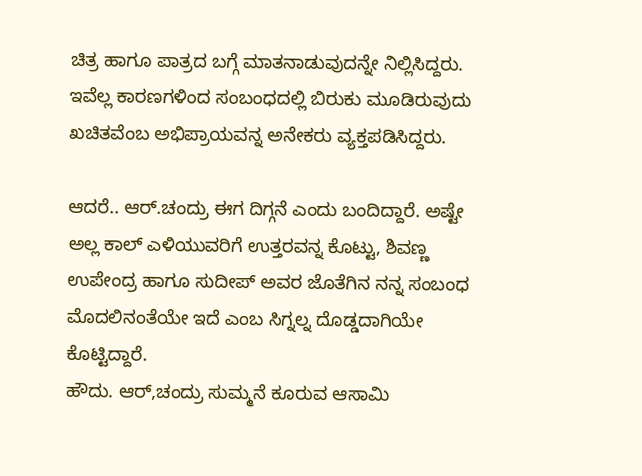ಚಿತ್ರ ಹಾಗೂ ಪಾತ್ರದ ಬಗ್ಗೆ ಮಾತನಾಡುವುದನ್ನೇ ನಿಲ್ಲಿಸಿದ್ದರು. ಇವೆಲ್ಲ ಕಾರಣಗಳಿಂದ ಸಂಬಂಧದಲ್ಲಿ ಬಿರುಕು ಮೂಡಿರುವುದು ಖಚಿತವೆಂಬ ಅಭಿಪ್ರಾಯವನ್ನ ಅನೇಕರು ವ್ಯಕ್ತಪಡಿಸಿದ್ದರು.

ಆದರೆ.. ಆರ್.ಚಂದ್ರು ಈಗ ದಿಗ್ಗನೆ ಎಂದು ಬಂದಿದ್ದಾರೆ. ಅಷ್ಟೇ ಅಲ್ಲ ಕಾಲ್ ಎಳಿಯುವರಿಗೆ ಉತ್ತರವನ್ನ ಕೊಟ್ಟು, ಶಿವಣ್ಣ ಉಪೇಂದ್ರ ಹಾಗೂ ಸುದೀಪ್ ಅವರ ಜೊತೆಗಿನ ನನ್ನ ಸಂಬಂಧ ಮೊದಲಿನಂತೆಯೇ ಇದೆ ಎಂಬ ಸಿಗ್ನಲ್ನ ದೊಡ್ಡದಾಗಿಯೇ ಕೊಟ್ಟಿದ್ದಾರೆ.
ಹೌದು. ಆರ್,ಚಂದ್ರು ಸುಮ್ಮನೆ ಕೂರುವ ಆಸಾಮಿ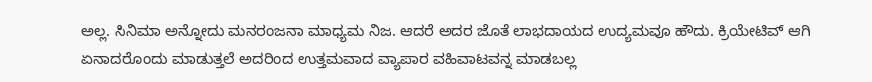ಅಲ್ಲ. ಸಿನಿಮಾ ಅನ್ನೋದು ಮನರಂಜನಾ ಮಾಧ್ಯಮ ನಿಜ. ಆದರೆ ಅದರ ಜೊತೆ ಲಾಭದಾಯದ ಉದ್ಯಮವೂ ಹೌದು. ಕ್ರಿಯೇಟಿವ್ ಆಗಿ ಏನಾದರೊಂದು ಮಾಡುತ್ತಲೆ ಅದರಿಂದ ಉತ್ತಮವಾದ ವ್ಯಾಪಾರ ವಹಿವಾಟವನ್ನ ಮಾಡಬಲ್ಲ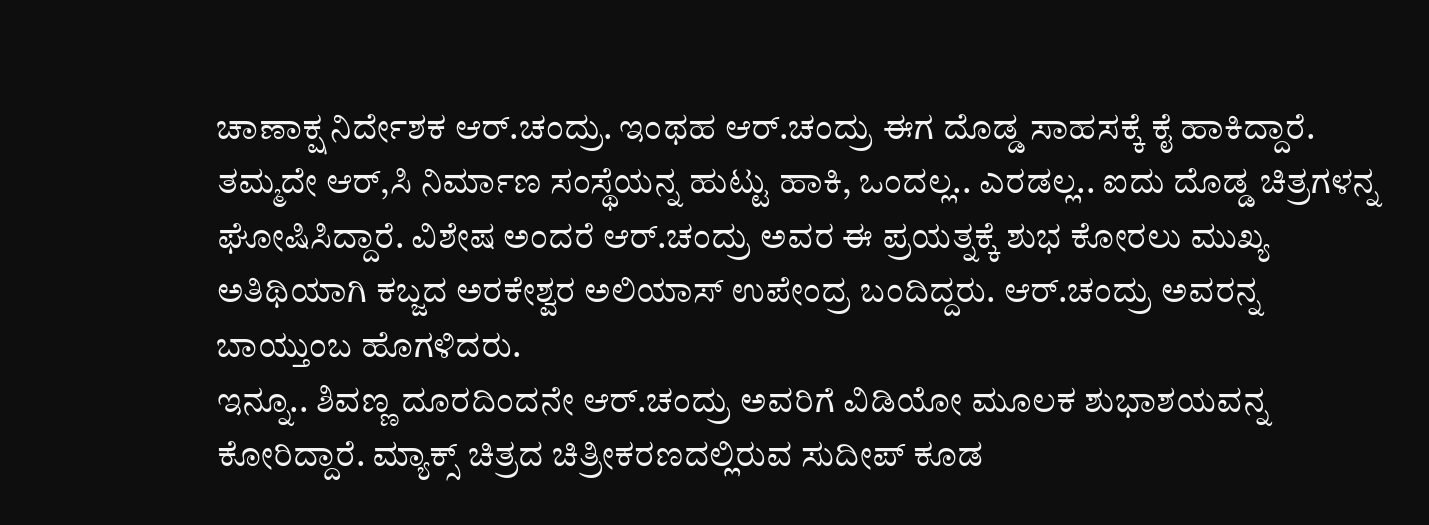ಚಾಣಾಕ್ಷ ನಿರ್ದೇಶಕ ಆರ್.ಚಂದ್ರು. ಇಂಥಹ ಆರ್.ಚಂದ್ರು ಈಗ ದೊಡ್ಡ ಸಾಹಸಕ್ಕೆ ಕೈ ಹಾಕಿದ್ದಾರೆ. ತಮ್ಮದೇ ಆರ್,ಸಿ ನಿರ್ಮಾಣ ಸಂಸ್ಥೆಯನ್ನ ಹುಟ್ಟು ಹಾಕಿ, ಒಂದಲ್ಲ.. ಎರಡಲ್ಲ.. ಐದು ದೊಡ್ಡ ಚಿತ್ರಗಳನ್ನ ಘೋಷಿಸಿದ್ದಾರೆ. ವಿಶೇಷ ಅಂದರೆ ಆರ್.ಚಂದ್ರು ಅವರ ಈ ಪ್ರಯತ್ನಕ್ಕೆ ಶುಭ ಕೋರಲು ಮುಖ್ಯ ಅತಿಥಿಯಾಗಿ ಕಬ್ಜದ ಅರಕೇಶ್ವರ ಅಲಿಯಾಸ್ ಉಪೇಂದ್ರ ಬಂದಿದ್ದರು. ಆರ್.ಚಂದ್ರು ಅವರನ್ನ ಬಾಯ್ತುಂಬ ಹೊಗಳಿದರು.
ಇನ್ನೂ.. ಶಿವಣ್ಣ ದೂರದಿಂದನೇ ಆರ್.ಚಂದ್ರು ಅವರಿಗೆ ವಿಡಿಯೋ ಮೂಲಕ ಶುಭಾಶಯವನ್ನ ಕೋರಿದ್ದಾರೆ. ಮ್ಯಾಕ್ಸ್ ಚಿತ್ರದ ಚಿತ್ರೀಕರಣದಲ್ಲಿರುವ ಸುದೀಪ್ ಕೂಡ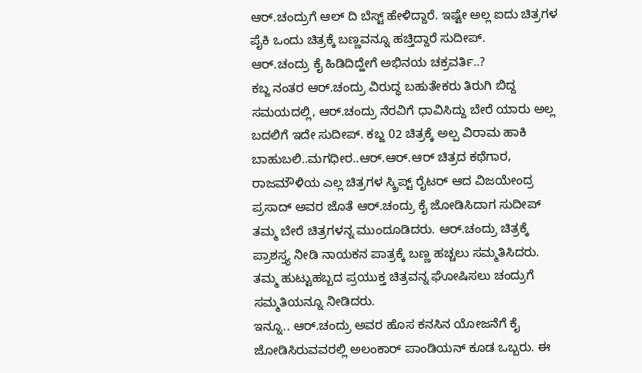ಆರ್.ಚಂದ್ರುಗೆ ಆಲ್ ದಿ ಬೆಸ್ಟ್ ಹೇಳಿದ್ದಾರೆ. ಇಷ್ಟೇ ಅಲ್ಲ ಐದು ಚಿತ್ರಗಳ ಪೈಕಿ ಒಂದು ಚಿತ್ರಕ್ಕೆ ಬಣ್ಣವನ್ನೂ ಹಚ್ತಿದ್ದಾರೆ ಸುದೀಪ್.
ಆರ್.ಚಂದ್ರು ಕೈ ಹಿಡಿದಿದ್ಹೇಗೆ ಅಭಿನಯ ಚಕ್ರವರ್ತಿ..?
ಕಬ್ಜ ನಂತರ ಆರ್.ಚಂದ್ರು ವಿರುದ್ಧ ಬಹುತೇಕರು ತಿರುಗಿ ಬಿದ್ದ ಸಮಯದಲ್ಲಿ, ಆರ್.ಚಂದ್ರು ನೆರವಿಗೆ ಧಾವಿಸಿದ್ದು ಬೇರೆ ಯಾರು ಅಲ್ಲ ಬದಲಿಗೆ ಇದೇ ಸುದೀಪ್. ಕಬ್ಜ 02 ಚಿತ್ರಕ್ಕೆ ಅಲ್ಪ ವಿರಾಮ ಹಾಕಿ ಬಾಹುಬಲಿ..ಮಗಧೀರ..ಆರ್.ಆರ್.ಆರ್ ಚಿತ್ರದ ಕಥೆಗಾರ, ರಾಜಮೌಳಿಯ ಎಲ್ಲ ಚಿತ್ರಗಳ ಸ್ಕ್ರಿಪ್ಟ್ ರೈಟರ್ ಆದ ವಿಜಯೇಂದ್ರ ಪ್ರಸಾದ್ ಅವರ ಜೊತೆ ಆರ್.ಚಂದ್ರು ಕೈ ಜೋಡಿಸಿದಾಗ ಸುದೀಪ್ ತಮ್ಮ ಬೇರೆ ಚಿತ್ರಗಳನ್ನ ಮುಂದೂಡಿದರು. ಆರ್.ಚಂದ್ರು ಚಿತ್ರಕ್ಕೆ ಪ್ರಾಶಸ್ತ್ಯ ನೀಡಿ ನಾಯಕನ ಪಾತ್ರಕ್ಕೆ ಬಣ್ಣ ಹಚ್ಚಲು ಸಮ್ಮತಿಸಿದರು. ತಮ್ಮ ಹುಟ್ಟುಹಬ್ಬದ ಪ್ರಯುಕ್ತ ಚಿತ್ರವನ್ನ ಘೋಷಿಸಲು ಚಂದ್ರುಗೆ ಸಮ್ಮತಿಯನ್ನೂ ನೀಡಿದರು.
ಇನ್ನೂ.. ಆರ್.ಚಂದ್ರು ಅವರ ಹೊಸ ಕನಸಿನ ಯೋಜನೆಗೆ ಕೈ ಜೋಡಿಸಿರುವವರಲ್ಲಿ ಅಲಂಕಾರ್ ಪಾಂಡಿಯನ್ ಕೂಡ ಒಬ್ಬರು. ಈ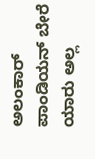ಅಲಂಕಾರ್ ಪಾಂಡಿಯನ್ ಬೇರೆ ಯಾರು ಅಲ್ಲ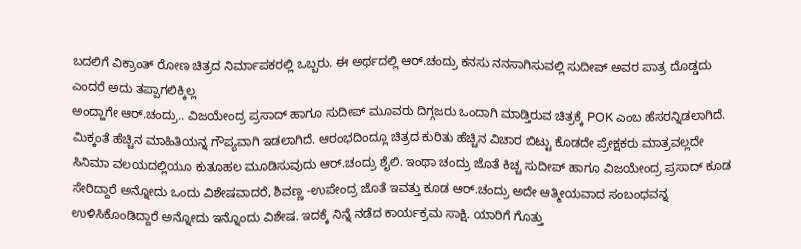ಬದಲಿಗೆ ವಿಕ್ರಾಂತ್ ರೋಣ ಚಿತ್ರದ ನಿರ್ಮಾಪಕರಲ್ಲಿ ಒಬ್ಬರು. ಈ ಅರ್ಥದಲ್ಲಿ ಆರ್.ಚಂದ್ರು ಕನಸು ನನಸಾಗಿಸುವಲ್ಲಿ ಸುದೀಪ್ ಅವರ ಪಾತ್ರ ದೊಡ್ಡದು ಎಂದರೆ ಅದು ತಪ್ಪಾಗಲಿಕ್ಕಿಲ್ಲ
ಅಂದ್ಹಾಗೇ ಆರ್.ಚಂದ್ರು.. ವಿಜಯೇಂದ್ರ ಪ್ರಸಾದ್ ಹಾಗೂ ಸುದೀಪ್ ಮೂವರು ದಿಗ್ಗಜರು ಒಂದಾಗಿ ಮಾಡ್ತಿರುವ ಚಿತ್ರಕ್ಕೆ POK ಎಂಬ ಹೆಸರನ್ನಿಡಲಾಗಿದೆ. ಮಿಕ್ಕಂತೆ ಹೆಚ್ಚಿನ ಮಾಹಿತಿಯನ್ನ ಗೌಪ್ಯವಾಗಿ ಇಡಲಾಗಿದೆ. ಆರಂಭದಿಂದ್ಲೂ ಚಿತ್ರದ ಕುರಿತು ಹೆಚ್ಚಿನ ವಿಚಾರ ಬಿಟ್ಟು ಕೊಡದೇ ಪ್ರೇಕ್ಷಕರು ಮಾತ್ರವಲ್ಲದೇ ಸಿನಿಮಾ ವಲಯದಲ್ಲಿಯೂ ಕುತೂಹಲ ಮೂಡಿಸುವುದು ಆರ್.ಚಂದ್ರು ಶೈಲಿ. ಇಂಥಾ ಚಂದ್ರು ಜೊತೆ ಕಿಚ್ಚ ಸುದೀಪ್ ಹಾಗೂ ವಿಜಯೇಂದ್ರ ಪ್ರಸಾದ್ ಕೂಡ ಸೇರಿದ್ದಾರೆ ಅನ್ನೋದು ಒಂದು ವಿಶೇಷವಾದರೆ, ಶಿವಣ್ಣ -ಉಪೇಂದ್ರ ಜೊತೆ ಇವತ್ತು ಕೂಡ ಆರ್.ಚಂದ್ರು ಅದೇ ಆತ್ಮೀಯವಾದ ಸಂಬಂಧವನ್ನ ಉಳಿಸಿಕೊಂಡಿದ್ದಾರೆ ಅನ್ನೋದು ಇನ್ನೊಂದು ವಿಶೇಷ. ಇದಕ್ಕೆ ನಿನ್ನೆ ನಡೆದ ಕಾರ್ಯಕ್ರಮ ಸಾಕ್ಷಿ. ಯಾರಿಗೆ ಗೊತ್ತು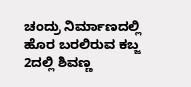ಚಂದ್ರು ನಿರ್ಮಾಣದಲ್ಲಿ ಹೊರ ಬರಲಿರುವ ಕಬ್ಜ 2ದಲ್ಲಿ ಶಿವಣ್ಣ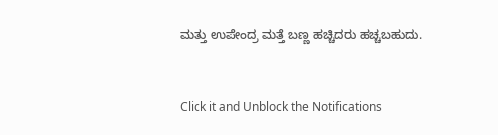ಮತ್ತು ಉಪೇಂದ್ರ ಮತ್ತೆ ಬಣ್ಣ ಹಚ್ಚಿದರು ಹಚ್ಚಬಹುದು.


Click it and Unblock the Notifications